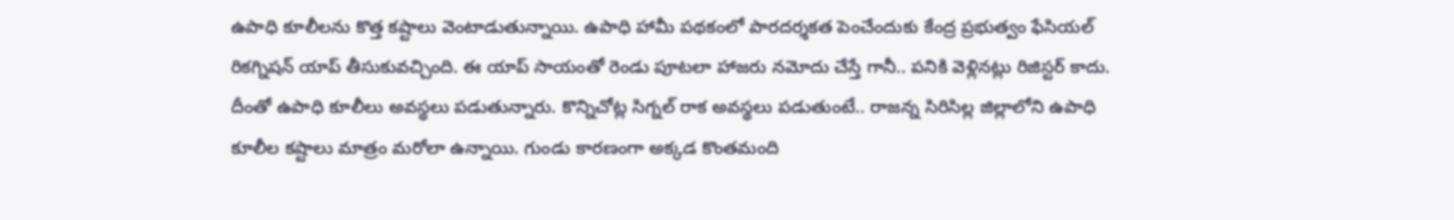ఉపాధి కూలీలను కొత్త కష్టాలు వెంటాడుతున్నాయి. ఉపాధి హామీ పథకంలో పారదర్శకత పెంచేందుకు కేంద్ర ప్రభుత్వం ఫేసియల్ రికగ్నిషన్ యాప్ తీసుకువచ్చింది. ఈ యాప్ సాయంతో రెండు పూటలా హాజరు నమోదు చేస్తే గానీ.. పనికి వెళ్లినట్లు రిజిస్టర్ కాదు. దీంతో ఉపాధి కూలీలు అవస్థలు పడుతున్నారు. కొన్నిచోట్ల సిగ్నల్ రాక అవస్థలు పడుతుంటే.. రాజన్న సిరిసిల్ల జిల్లాలోని ఉపాధి కూలీల కష్టాలు మాత్రం మరోలా ఉన్నాయి. గుండు కారణంగా అక్కడ కొంతమంది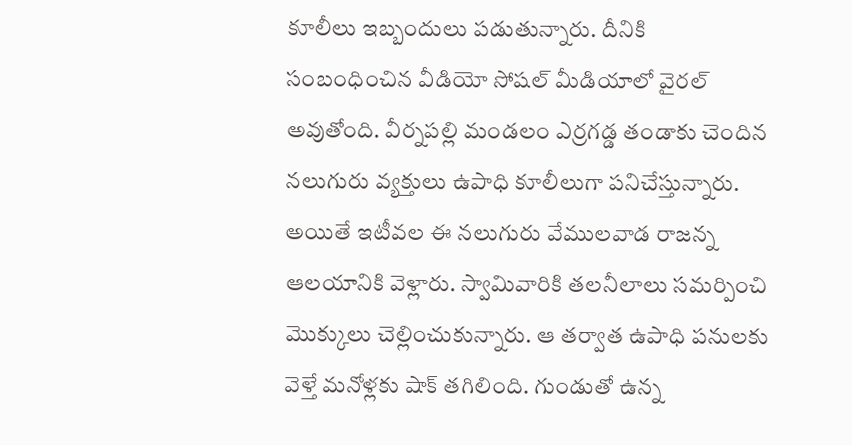కూలీలు ఇబ్బందులు పడుతున్నారు. దీనికి సంబంధించిన వీడియో సోషల్ మీడియాలో వైరల్ అవుతోంది. వీర్నపల్లి మండలం ఎర్రగడ్డ తండాకు చెందిన నలుగురు వ్యక్తులు ఉపాధి కూలీలుగా పనిచేస్తున్నారు. అయితే ఇటీవల ఈ నలుగురు వేములవాడ రాజన్న ఆలయానికి వెళ్లారు. స్వామివారికి తలనీలాలు సమర్పించి మొక్కులు చెల్లించుకున్నారు. ఆ తర్వాత ఉపాధి పనులకు వెళ్తే మనోళ్లకు షాక్ తగిలింది. గుండుతో ఉన్న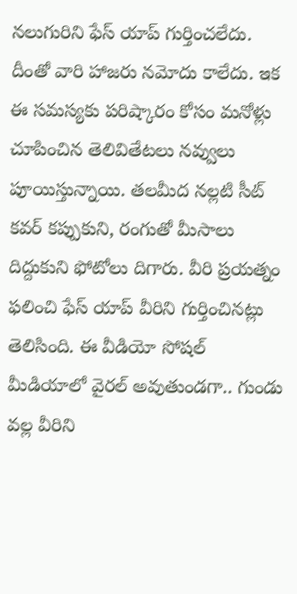నలుగురిని ఫేస్ యాప్ గుర్తించలేదు. దీంతో వారి హాజరు నమోదు కాలేదు. ఇక ఈ సమస్యకు పరిష్కారం కోసం మనోళ్లు చూపించిన తెలివితేటలు నవ్వులు పూయిస్తున్నాయి. తలమీద నల్లటి సీట్ కవర్ కప్పుకుని, రంగుతో మీసాలు దిద్దుకుని ఫోటోలు దిగారు. వీరి ప్రయత్నం ఫలించి ఫేస్ యాప్ వీరిని గుర్తించినట్లు తెలిసింది. ఈ వీడియో సోషల్ మీడియాలో వైరల్ అవుతుండగా.. గుండు వల్ల వీరిని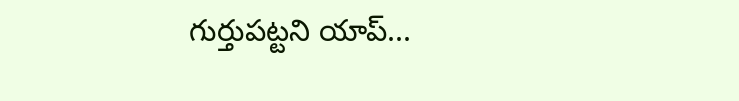గుర్తుపట్టని యాప్...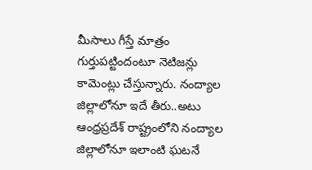మీసాలు గీస్తే మాత్రం గుర్తుపట్టిందంటూ నెటిజన్లు కామెంట్లు చేస్తున్నారు. నంద్యాల జిల్లాలోనూ ఇదే తీరు..అటు ఆంధ్రప్రదేశ్ రాష్ట్రంలోని నంద్యాల జిల్లాలోనూ ఇలాంటి ఘటనే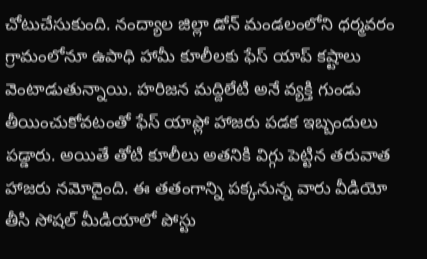చోటుచేసుకుంది. నంద్యాల జిల్లా డోన్ మండలంలోని ధర్మవరం గ్రామంలోనూ ఉపాధి హామీ కూలీలకు ఫేస్ యాప్ కష్టాలు వెంటాడుతున్నాయి. హరిజన మద్దిలేటి అనే వ్యక్తి గుండు తీయించుకోవటంతో ఫేస్ యాప్లో హాజరు పడక ఇబ్బందులు పడ్డారు. అయితే తోటి కూలీలు అతనికి విగ్గు పెట్టిన తరువాత హాజరు నమోదైంది. ఈ తతంగాన్ని పక్కనున్న వారు వీడియో తీసి సోషల్ మీడియాలో పోస్టు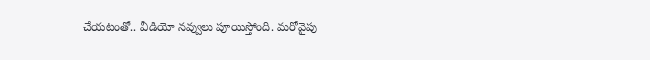చేయటంతో.. వీడియో నవ్వులు పూయిస్తోంది. మరోవైపు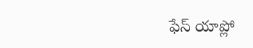ఫేస్ యాప్లో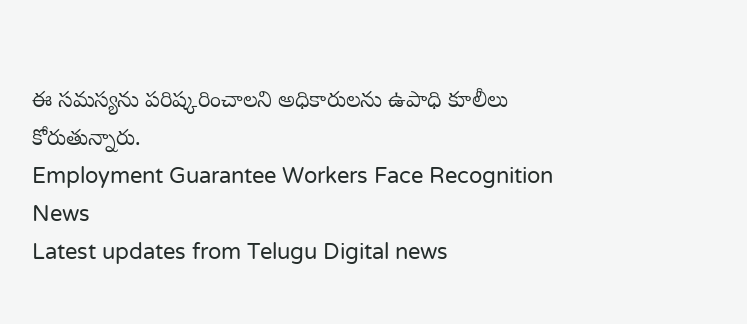ఈ సమస్యను పరిష్కరించాలని అధికారులను ఉపాధి కూలీలు కోరుతున్నారు.
Employment Guarantee Workers Face Recognition News
Latest updates from Telugu Digital news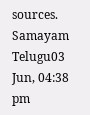sources.
Samayam Telugu03 Jun, 04:38 pm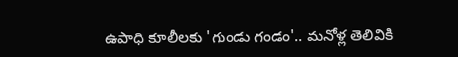ఉపాధి కూలీలకు 'గుండు గండం'.. మనోళ్ల తెలివికి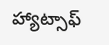హ్యాట్సాఫ్